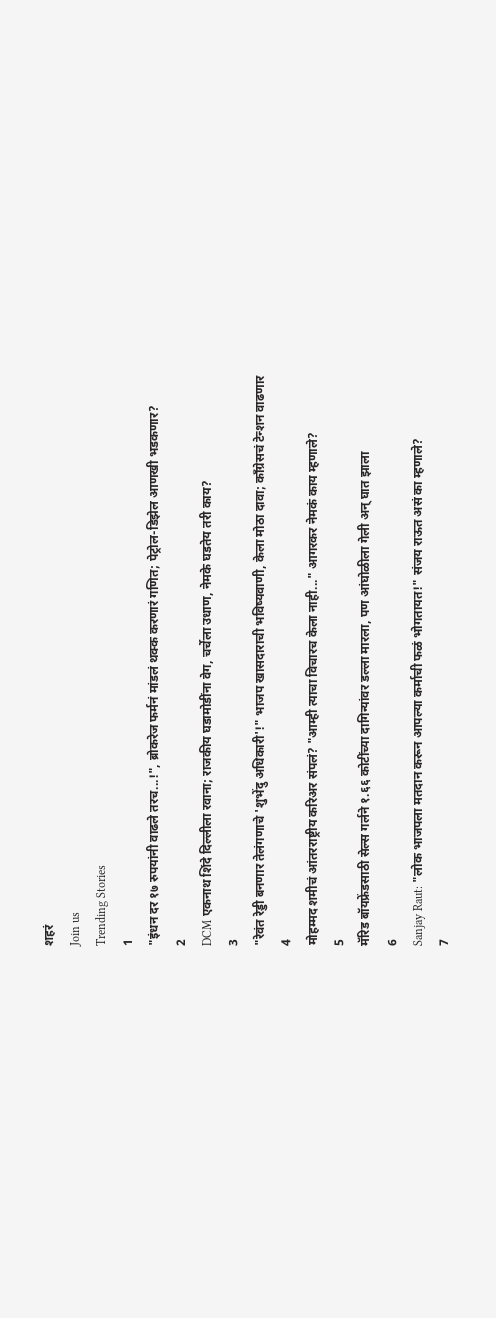शहरं
Join us
Trending Stories
1
"इंधन दर १७ रुपयांनी वाढले तरच...!", ब्रोकरेज फर्मनं मांडलं थक्क करणारं गणित; पेट्रोल-डिझेल आणखी भडकणार?
2
DCM एकनाथ शिंदे दिल्लीला रवाना; राजकीय घडामोडींना वेग, चर्चेला उधाण, नेमके घडतेय तरी काय?
3
"रेवंत रेड्डी बनणार तेलंगणाचे 'शुभेंदु अधिकारी'!" भाजप खासदाराची भविष्यवाणी, केला मोठा दावा; काँग्रेसचं टेन्शन वाढणार
4
मोहम्मद शमीचं आंतरराष्ट्रीय करिअर संपलं? "आम्ही त्याचा विचारच केला नाही..." आगरकर नेमकं काय म्हणाले?
5
मॅरिड बॉयफ्रेंडसाठी सेल्स गर्लने १.६६ कोटींच्या दागिन्यांवर डल्ला मारला, पण आंघोळीला गेली अन् घात झाला
6
Sanjay Raut: "लोक भाजपला मतदान करून आपल्या कर्माची फळं भोगतायत!" संजय राऊत असं का म्हणाले?
7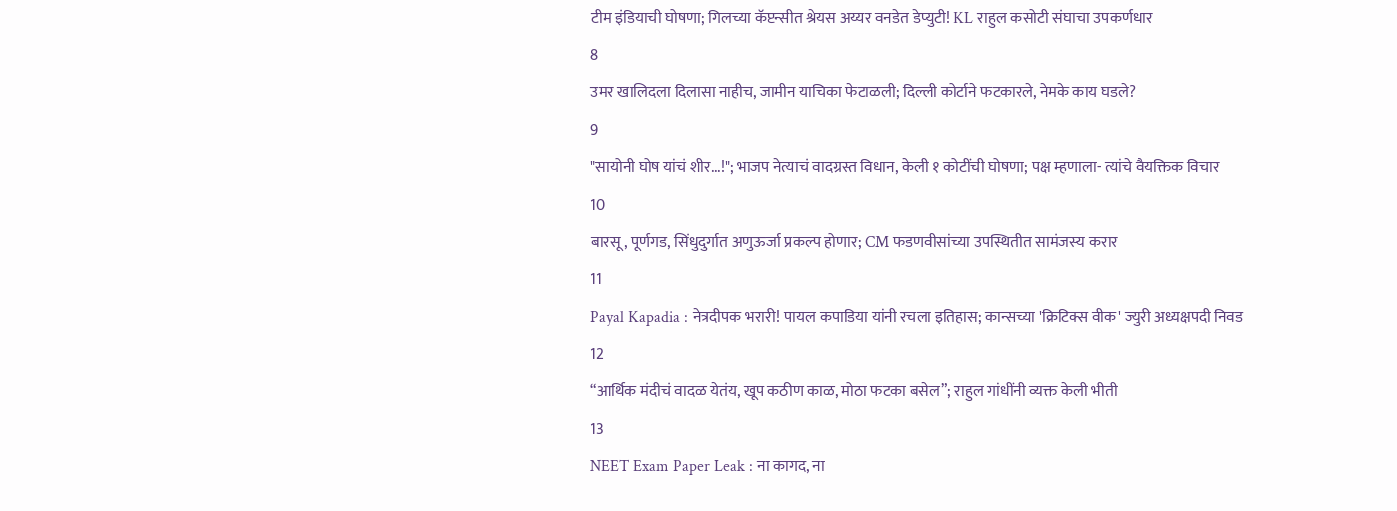टीम इंडियाची घोषणा; गिलच्या कॅप्टन्सीत श्रेयस अय्यर वनडेत डेप्युटी! KL राहुल कसोटी संघाचा उपकर्णधार
8
उमर खालिदला दिलासा नाहीच, जामीन याचिका फेटाळली; दिल्ली कोर्टाने फटकारले, नेमके काय घडले?
9
"सायोनी घोष यांचं शीर...!"; भाजप नेत्याचं वादग्रस्त विधान, केली १ कोटींची घोषणा; पक्ष म्हणाला- त्यांचे वैयक्तिक विचार
10
बारसू, पूर्णगड, सिंधुदुर्गात अणुऊर्जा प्रकल्प होणार; CM फडणवीसांच्या उपस्थितीत सामंजस्य करार
11
Payal Kapadia : नेत्रदीपक भरारी! पायल कपाडिया यांनी रचला इतिहास; कान्सच्या 'क्रिटिक्स वीक' ज्युरी अध्यक्षपदी निवड
12
“आर्थिक मंदीचं वादळ येतंय, खूप कठीण काळ, मोठा फटका बसेल”; राहुल गांधींनी व्यक्त केली भीती
13
NEET Exam Paper Leak : ना कागद, ना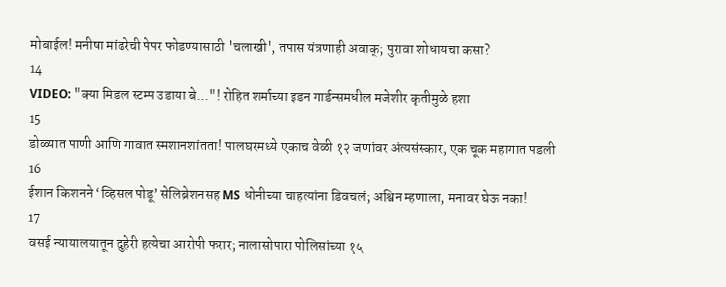मोबाईल! मनीषा मांढरेची पेपर फोडण्यासाठी 'चलाखी', तपास यंत्रणाही अवाक्; पुरावा शोधायचा कसा?
14
VIDEO: "क्या मिडल स्टम्प उडाया बे..."! रोहित शर्माच्या इडन गार्डन्समधील मजेशीर कृतीमुळे हशा
15
डोळ्यात पाणी आणि गावात स्मशानशांतता! पालघरमध्ये एकाच वेळी १२ जणांवर अंत्यसंस्कार, एक चूक महागात पडली
16
ईशान किशनने ‘व्हिसल पोडू’ सेलिब्रेशनसह MS धोनीच्या चाहत्यांना डिवचलं; अश्विन म्हणाला, मनावर घेऊ नका!
17
वसई न्यायालयातून दुहेरी हत्येचा आरोपी फरार; नालासोपारा पोलिसांच्या १५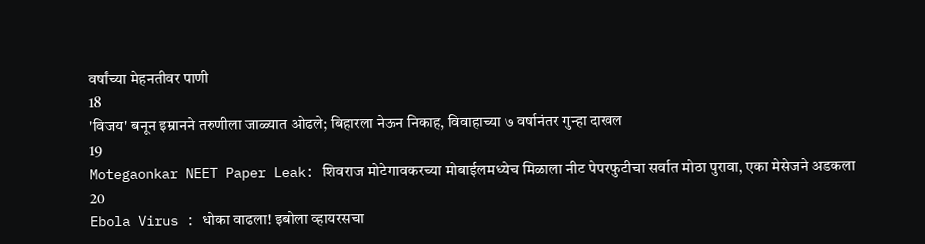वर्षांच्या मेहनतीवर पाणी
18
'विजय' बनून इम्रानने तरुणीला जाळ्यात ओढले; बिहारला नेऊन निकाह, विवाहाच्या ७ वर्षानंतर गुन्हा दाखल
19
Motegaonkar NEET Paper Leak: शिवराज मोटेगावकरच्या मोबाईलमध्येच मिळाला नीट पेपरफुटीचा सर्वात मोठा पुरावा, एका मेसेजने अडकला
20
Ebola Virus : धोका वाढला! इबोला व्हायरसचा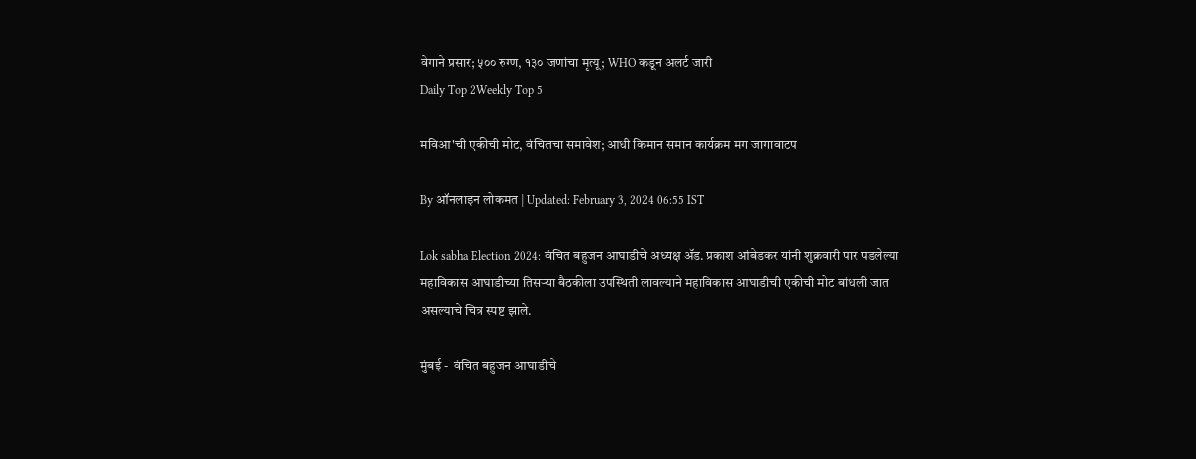वेगाने प्रसार; ५०० रुग्ण, १३० जणांचा मृत्यू; WHO कडून अलर्ट जारी
Daily Top 2Weekly Top 5

मविआ'ची एकीची मोट, वंचितचा समावेश; आधी किमान समान कार्यक्रम मग जागावाटप

By ऑनलाइन लोकमत | Updated: February 3, 2024 06:55 IST

Lok sabha Election 2024: वंचित बहुजन आघाडीचे अध्यक्ष ॲड. प्रकाश आंबेडकर यांनी शुक्रवारी पार पडलेल्या महाविकास आघाडीच्या तिसऱ्या बैठकीला उपस्थिती लावल्याने महाविकास आघाडीची एकीची मोट बांधली जात असल्याचे चित्र स्पष्ट झाले.

मुंबई -  वंचित बहुजन आघाडीचे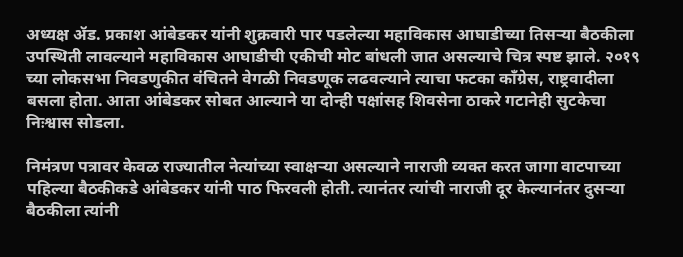अध्यक्ष ॲड. प्रकाश आंबेडकर यांनी शुक्रवारी पार पडलेल्या महाविकास आघाडीच्या तिसऱ्या बैठकीला उपस्थिती लावल्याने महाविकास आघाडीची एकीची मोट बांधली जात असल्याचे चित्र स्पष्ट झाले. २०१९ च्या लोकसभा निवडणुकीत वंचितने वेगळी निवडणूक लढवल्याने त्याचा फटका काँग्रेस, राष्ट्रवादीला बसला होता. आता आंबेडकर सोबत आल्याने या दोन्ही पक्षांसह शिवसेना ठाकरे गटानेही सुटकेचा निःश्वास सोडला.

निमंत्रण पत्रावर केवळ राज्यातील नेत्यांच्या स्वाक्षऱ्या असल्याने नाराजी व्यक्त करत जागा वाटपाच्या पहिल्या बैठकीकडे आंबेडकर यांनी पाठ फिरवली होती. त्यानंतर त्यांची नाराजी दूर केल्यानंतर दुसऱ्या बैठकीला त्यांनी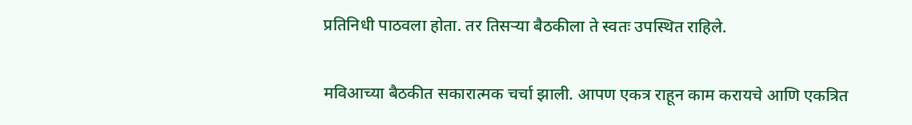प्रतिनिधी पाठवला होता. तर तिसऱ्या बैठकीला ते स्वतः उपस्थित राहिले.

मविआच्या बैठकीत सकारात्मक चर्चा झाली. आपण एकत्र राहून काम करायचे आणि एकत्रित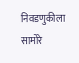निवडणुकीला सामोरे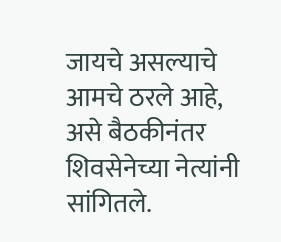जायचे असल्याचे आमचे ठरले आहे, असे बैठकीनंतर शिवसेनेच्या नेत्यांनी सांगितले.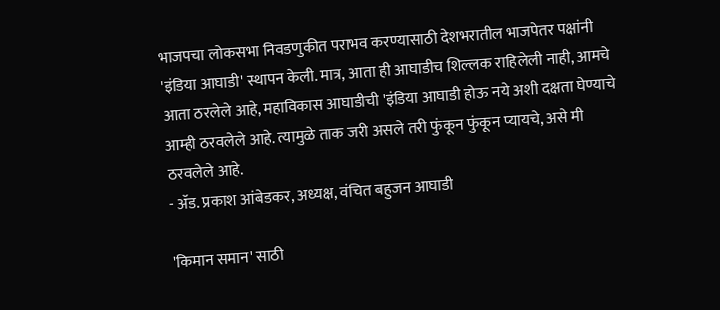भाजपचा लोकसभा निवडणुकीत पराभव करण्यासाठी देशभरातील भाजपेतर पक्षांनी 'इंडिया आघाडी' स्थापन केली. मात्र, आता ही आघाडीच शिल्लक राहिलेली नाही, आमचे आता ठरलेले आहे, महाविकास आघाडीची 'इंडिया आघाडी होऊ नये अशी दक्षता घेण्याचे आम्ही ठरवलेले आहे. त्यामुळे ताक जरी असले तरी फुंकून फुंकून प्यायचे, असे मी ठरवलेले आहे.
- ॲड. प्रकाश आंबेडकर, अध्यक्ष, वंचित बहुजन आघाडी

'किमान समान' साठी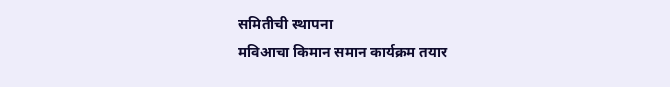समितीची स्थापना
मविआचा किमान समान कार्यक्रम तयार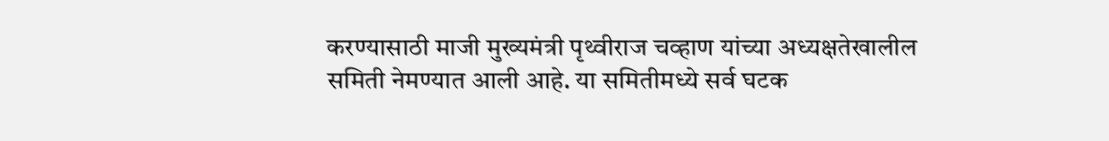करण्यासाठी माजी मुख्यमंत्री पृथ्वीराज चव्हाण यांच्या अध्यक्षतेखालील समिती नेमण्यात आली आहे. या समितीमध्ये सर्व घटक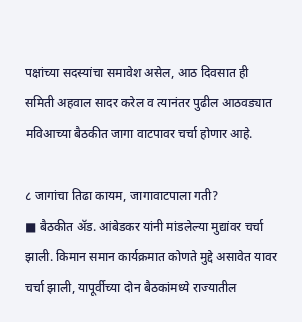पक्षांच्या सदस्यांचा समावेश असेल, आठ दिवसात ही समिती अहवाल सादर करेल व त्यानंतर पुढील आठवड्यात मविआच्या बैठकीत जागा वाटपावर चर्चा होणार आहे.

८ जागांचा तिढा कायम, जागावाटपाला गती?
■ बैठकीत ॲड. आंबेडकर यांनी मांडलेल्या मुद्यांवर चर्चा झाली. किमान समान कार्यक्रमात कोणते मुद्दे असावेत यावर चर्चा झाली, यापूर्वीच्या दोन बैठकांमध्ये राज्यातील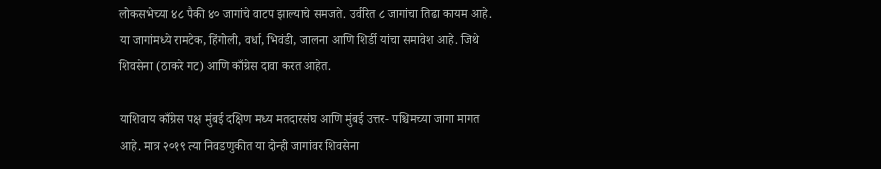लोकसभेच्या ४८ पैकी ४० जागांचे वाटप झाल्याचे समजते. उर्वरित ८ जागांचा तिढा कायम आहे. या जागांमध्ये रामटेक, हिंगोली, वर्धा, भिवंडी, जालना आणि शिर्डी यांचा समावेश आहे. जिथे शिवसेना (ठाकरे गट) आणि काँग्रेस दावा करत आहेत.

याशिवाय काँग्रेस पक्ष मुंबई दक्षिण मध्य मतदारसंघ आणि मुंबई उत्तर- पश्चिमच्या जागा मागत आहे. मात्र २०१९ त्या निवडणुकीत या दोन्ही जागांवर शिवसेना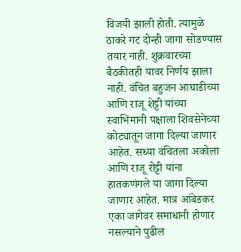विजयी झाली होती. त्यामुळे ठाकरे गट दोन्ही जागा सोडण्यास तयार नाही. शुक्रवारच्या बैठकीतही यावर निर्णय झाला नाही. वंचित बहुजन आघाडीच्या आणि राजू शेट्टी यांच्या स्वाभिमानी पक्षाला शिवसेनेच्या कोट्यातून जागा दिल्या जाणार आहेत. सध्या वंचितला अकोला आणि राजू रोट्टी यांना हातकणंगले या जागा दिल्या जाणार आहेत. मात्र आंबेडकर एका जागेवर समाधानी होणार नसल्याने पुढील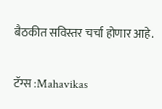बैठकीत सविस्तर चर्चा होणार आहे.

टॅग्स :Mahavikas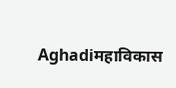Aghadiमहाविकास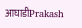आघाडीPrakash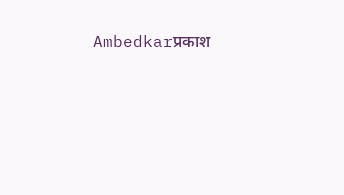Ambedkarप्रकाश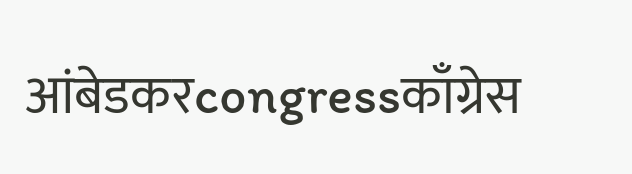आंबेडकरcongressकाँग्रेस